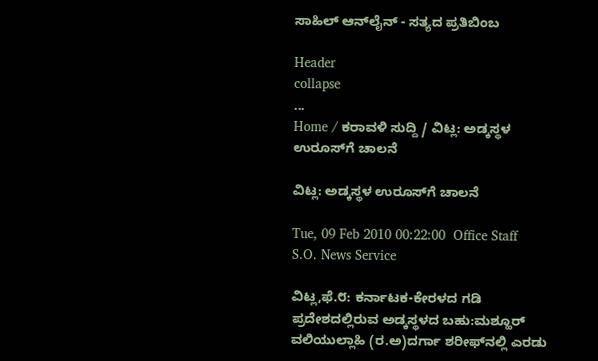ಸಾಹಿಲ್ ಆನ್‌ಲೈನ್ - ಸತ್ಯದ ಪ್ರತಿಬಿಂಬ

Header
collapse
...
Home / ಕರಾವಳಿ ಸುದ್ದಿ / ವಿಟ್ಲ: ಅಡ್ಕಸ್ಥಳ ಉರೂಸ್‌ಗೆ ಚಾಲನೆ

ವಿಟ್ಲ: ಅಡ್ಕಸ್ಥಳ ಉರೂಸ್‌ಗೆ ಚಾಲನೆ

Tue, 09 Feb 2010 00:22:00  Office Staff   S.O. News Service

ವಿಟ್ಲ,ಫೆ.೮: ಕರ್ನಾಟಕ-ಕೇರಳದ ಗಡಿ ಪ್ರದೇಶದಲ್ಲಿರುವ ಅಡ್ಕಸ್ಥಳದ ಬಹು:ಮಶ್ಹೂರ್ ವಲಿಯುಲ್ಲಾಹಿ (ರ.ಅ)ದರ್ಗಾ ಶರೀಫ್‌ನಲ್ಲಿ ಎರಡು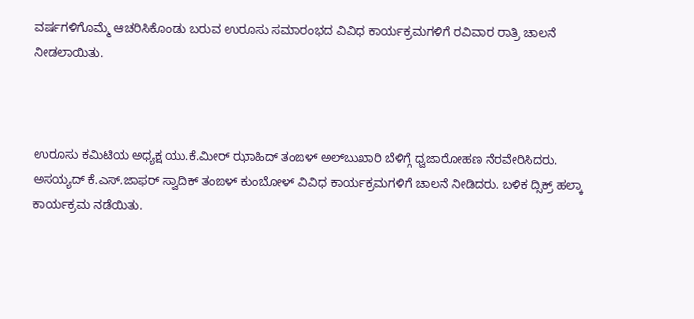ವರ್ಷಗಳಿಗೊಮ್ಮೆ ಆಚರಿಸಿಕೊಂಡು ಬರುವ ಉರೂಸು ಸಮಾರಂಭದ ವಿವಿಧ ಕಾರ್ಯಕ್ರಮಗಳಿಗೆ ರವಿವಾರ ರಾತ್ರಿ ಚಾಲನೆ ನೀಡಲಾಯಿತು.



ಉರೂಸು ಕಮಿಟಿಯ ಅಧ್ಯಕ್ಷ ಯು.ಕೆ.ಮೀರ್ ಝಾಹಿದ್ ತಂಙಳ್ ಅಲ್‌ಬುಖಾರಿ ಬೆಳಿಗ್ಗೆ ಧ್ವಜಾರೋಹಣ ನೆರವೇರಿಸಿದರು. ಅಸಯ್ಯದ್ ಕೆ.ಎಸ್.ಜಾಫರ್ ಸ್ವಾದಿಕ್ ತಂಙಳ್ ಕುಂಬೋಳ್ ವಿವಿಧ ಕಾರ್ಯಕ್ರಮಗಳಿಗೆ ಚಾಲನೆ ನೀಡಿದರು. ಬಳಿಕ ದ್ಸಿಕ್ರ್ ಹಲ್ಕಾ ಕಾರ್ಯಕ್ರಮ ನಡೆಯಿತು.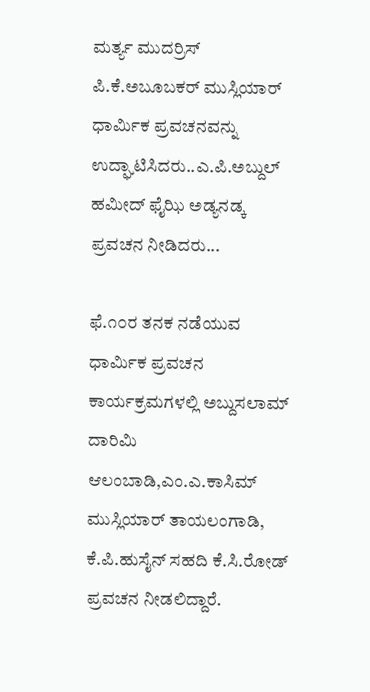ಮರ್ತ್ಯ ಮುದರ್ರಿಸ್ ಪಿ.ಕೆ.ಅಬೂಬಕರ್ ಮುಸ್ಲಿಯಾರ್ ಧಾರ್ಮಿಕ ಪ್ರವಚನವನ್ನು ಉದ್ಘಾಟಿಸಿದರು..ಎ.ಪಿ.ಅಬ್ದುಲ್ ಹಮೀದ್ ಫೈಝಿ ಅಡ್ಯನಡ್ಕ ಪ್ರವಚನ ನೀಡಿದರು...

ಫೆ.೧೦ರ ತನಕ ನಡೆಯುವ ಧಾರ್ಮಿಕ ಪ್ರವಚನ ಕಾರ್ಯಕ್ರಮಗಳಲ್ಲಿ ಅಬ್ದುಸಲಾಮ್ ದಾರಿಮಿ ಆಲಂಬಾಡಿ,ಎಂ.ಎ.ಕಾಸಿಮ್ ಮುಸ್ಲಿಯಾರ್ ತಾಯಲಂಗಾಡಿ, ಕೆ.ಪಿ.ಹುಸೈನ್ ಸಹದಿ ಕೆ.ಸಿ.ರೋಡ್ ಪ್ರವಚನ ನೀಡಲಿದ್ದಾರೆ.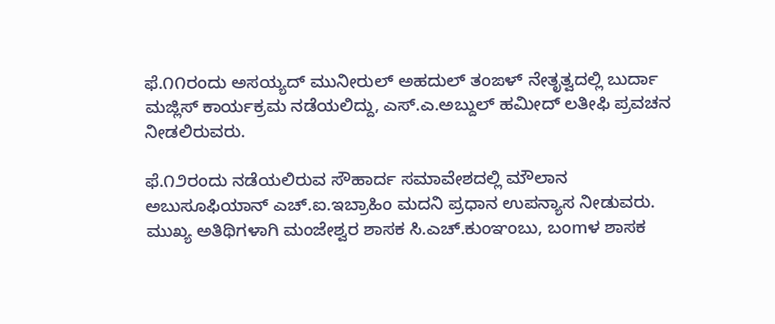ಫೆ.೧೧ರಂದು ಅಸಯ್ಯದ್ ಮುನೀರುಲ್ ಅಹದುಲ್ ತಂಙಳ್ ನೇತೃತ್ವದಲ್ಲಿ ಬುರ್ದಾ ಮಜ್ಲಿಸ್ ಕಾರ್ಯಕ್ರಮ ನಡೆಯಲಿದ್ದು, ಎಸ್.ಎ.ಅಬ್ದುಲ್ ಹಮೀದ್ ಲತೀಫಿ ಪ್ರವಚನ ನೀಡಲಿರುವರು.

ಫೆ.೧೨ರಂದು ನಡೆಯಲಿರುವ ಸೌಹಾರ್ದ ಸಮಾವೇಶದಲ್ಲಿ ಮೌಲಾನ ಅಬುಸೂಫಿಯಾನ್ ಎಚ್.ಐ.ಇಬ್ರಾಹಿಂ ಮದನಿ ಪ್ರಧಾನ ಉಪನ್ಯಾಸ ನೀಡುವರು. ಮುಖ್ಯ ಅತಿಥಿಗಳಾಗಿ ಮಂಜೇಶ್ವರ ಶಾಸಕ ಸಿ.ಎಚ್.ಕುಂಞಂಬು, ಬಂmಳ ಶಾಸಕ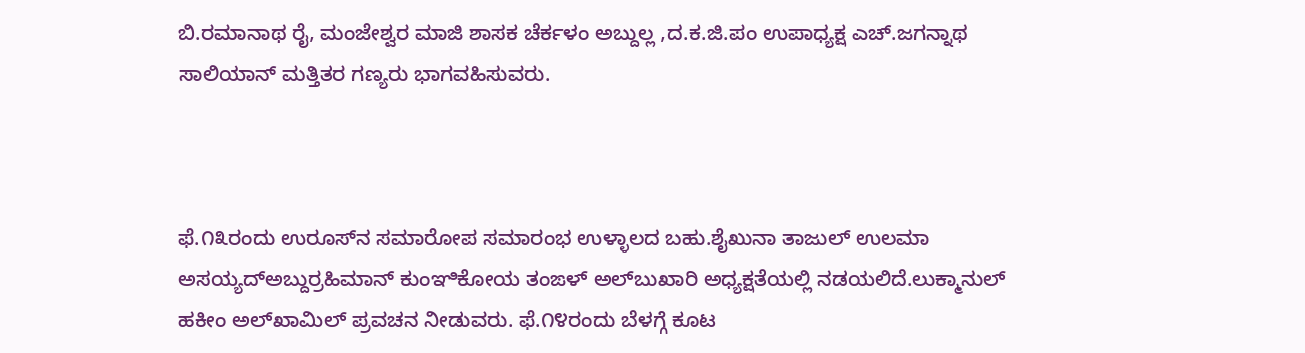ಬಿ.ರಮಾನಾಥ ರೈ, ಮಂಜೇಶ್ವರ ಮಾಜಿ ಶಾಸಕ ಚೆರ್ಕಳಂ ಅಬ್ದುಲ್ಲ ,ದ.ಕ.ಜಿ.ಪಂ ಉಪಾಧ್ಯಕ್ಷ ಎಚ್.ಜಗನ್ನಾಥ ಸಾಲಿಯಾನ್ ಮತ್ತಿತರ ಗಣ್ಯರು ಭಾಗವಹಿಸುವರು.



ಫೆ.೧೩ರಂದು ಉರೂಸ್‌ನ ಸಮಾರೋಪ ಸಮಾರಂಭ ಉಳ್ಳಾಲದ ಬಹು.ಶೈಖುನಾ ತಾಜುಲ್ ಉಲಮಾ ಅಸಯ್ಯದ್‌ಅಬ್ದುರ್ರಹಿಮಾನ್ ಕುಂಞಿಕೋಯ ತಂಙಳ್ ಅಲ್‌ಬುಖಾರಿ ಅಧ್ಯಕ್ಷತೆಯಲ್ಲಿ ನಡಯಲಿದೆ.ಲುಕ್ಮಾನುಲ್ ಹಕೀಂ ಅಲ್‌ಖಾಮಿಲ್ ಪ್ರವಚನ ನೀಡುವರು. ಫೆ.೧೪ರಂದು ಬೆಳಗ್ಗೆ ಕೂಟ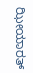ಝೀಯಾರತ್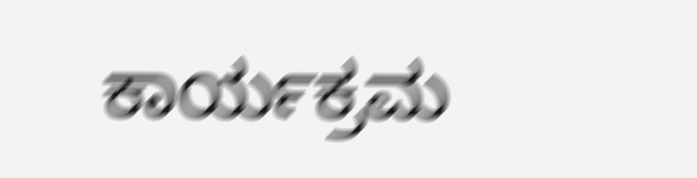ಕಾರ್ಯಕ್ರಮ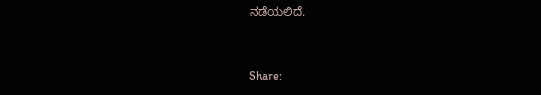ನಡೆಯಲಿದೆ.


Share: